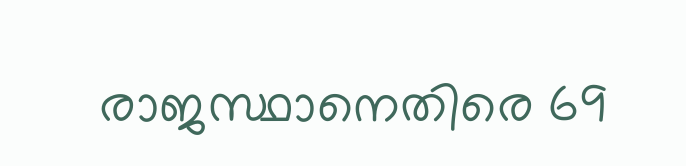രാജസ്ഥാനെതിരെ 69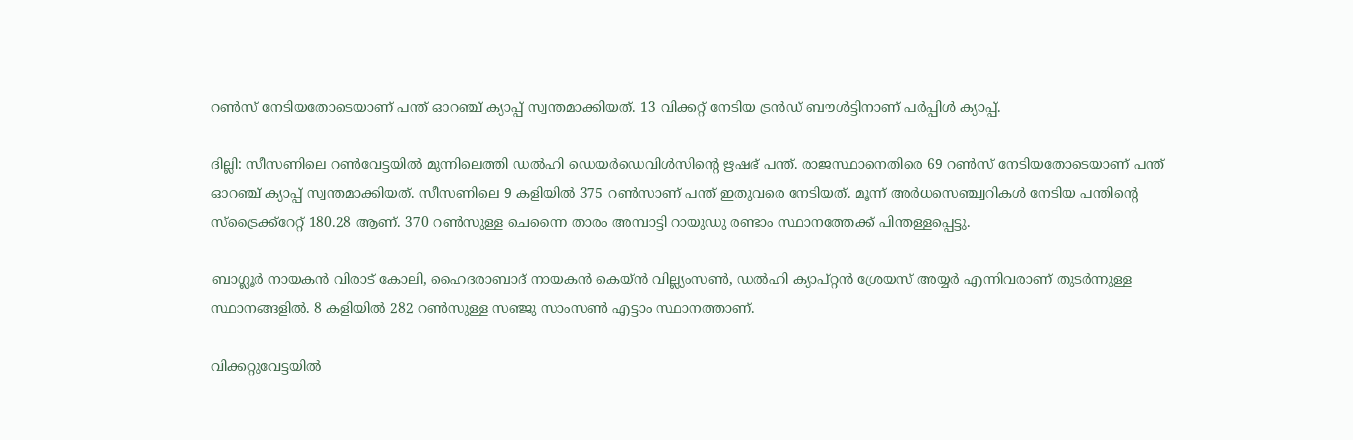റണ്‍സ് നേടിയതോടെയാണ് പന്ത് ഓറഞ്ച് ക്യാപ്പ് സ്വന്തമാക്കിയത്. 13 വിക്കറ്റ് നേടിയ ട്രന്‍ഡ് ബൗള്‍ട്ടിനാണ് പര്‍പ്പിള്‍ ക്യാപ്പ്.

ദില്ലി: സീസണിലെ റണ്‍വേട്ടയില്‍ മുന്നിലെത്തി ഡല്‍ഹി ഡെയര്‍ഡെവിള്‍സിന്റെ ഋഷഭ് പന്ത്. രാജസ്ഥാനെതിരെ 69 റണ്‍സ് നേടിയതോടെയാണ് പന്ത് ഓറഞ്ച് ക്യാപ്പ് സ്വന്തമാക്കിയത്. സീസണിലെ 9 കളിയില്‍ 375 റണ്‍സാണ് പന്ത് ഇതുവരെ നേടിയത്. മൂന്ന് അര്‍ധസെഞ്ച്വറികള്‍ നേടിയ പന്തിന്റെ സ്‌ട്രൈക്ക്‌റേറ്റ് 180.28 ആണ്. 370 റണ്‍സുള്ള ചെന്നൈ താരം അമ്പാട്ടി റായുഡു രണ്ടാം സ്ഥാനത്തേക്ക് പിന്തള്ളപ്പെട്ടു.

ബാഗ്ലൂര്‍ നായകന്‍ വിരാട് കോലി, ഹൈദരാബാദ് നായകന്‍ കെയ്ന്‍ വില്ല്യംസണ്‍, ഡല്‍ഹി ക്യാപ്റ്റന്‍ ശ്രേയസ് അയ്യര്‍ എന്നിവരാണ് തുടര്‍ന്നുള്ള സ്ഥാനങ്ങളില്‍. 8 കളിയില്‍ 282 റണ്‍സുള്ള സഞ്ജു സാംസണ്‍ എട്ടാം സ്ഥാനത്താണ്.

വിക്കറ്റുവേട്ടയില്‍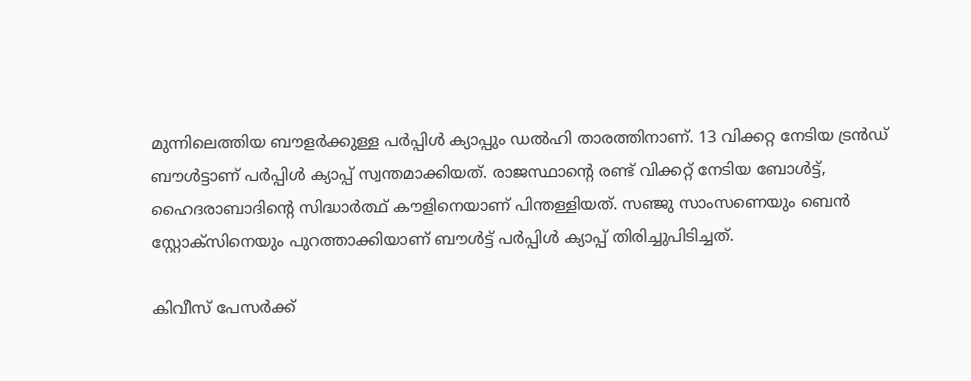മുന്നിലെത്തിയ ബൗളര്‍ക്കുള്ള പര്‍പ്പിള്‍ ക്യാപ്പും ഡല്‍ഹി താരത്തിനാണ്. 13 വിക്കറ്റ നേടിയ ട്രന്‍ഡ് ബൗള്‍ട്ടാണ് പര്‍പ്പിള്‍ ക്യാപ്പ് സ്വന്തമാക്കിയത്. രാജസ്ഥാന്റെ രണ്ട് വിക്കറ്റ് നേടിയ ബോള്‍ട്ട്, ഹൈദരാബാദിന്റെ സിദ്ധാര്‍ത്ഥ് കൗളിനെയാണ് പിന്തള്ളിയത്. സഞ്ജു സാംസണെയും ബെന്‍ സ്റ്റോക്‌സിനെയും പുറത്താക്കിയാണ് ബൗള്‍ട്ട് പര്‍പ്പിള്‍ ക്യാപ്പ് തിരിച്ചുപിടിച്ചത്.

കിവീസ് പേസര്‍ക്ക്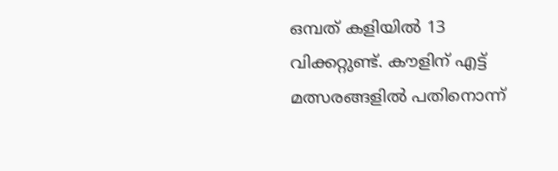ഒമ്പത് കളിയില്‍ 13 വിക്കറ്റുണ്ട്. കൗളിന് എട്ട് മത്സരങ്ങളില്‍ പതിനൊന്ന്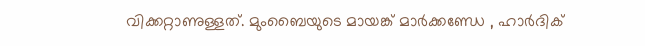വിക്കറ്റാണുള്ളത്. മുംബൈയുടെ മായങ്ക് മാര്‍ക്കണ്ഡേ , ഹാര്‍ദിക്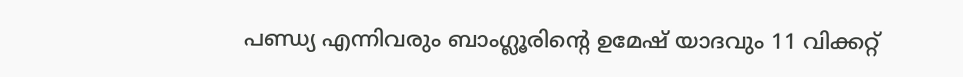പണ്ഡ്യ എന്നിവരും ബാംഗ്ലൂരിന്റെ ഉമേഷ് യാദവും 11 വിക്കറ്റ്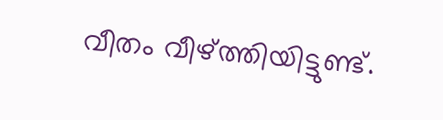വീതം വീഴ്ത്തിയിട്ടുണ്ട്.